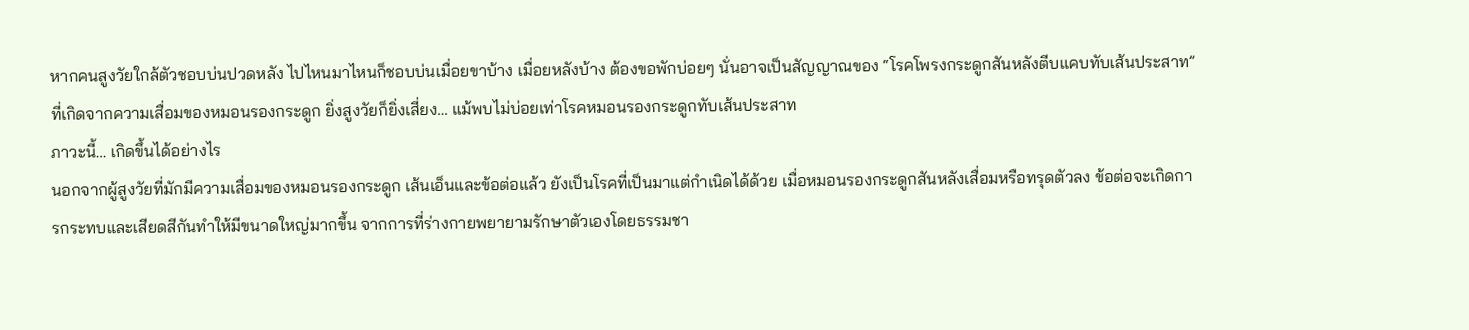หากคนสูงวัยใกล้ตัวชอบบ่นปวดหลัง ไปไหนมาไหนก็ชอบบ่นเมื่อยขาบ้าง เมื่อยหลังบ้าง ต้องขอพักบ่อยๆ นั่นอาจเป็นสัญญาณของ “โรคโพรงกระดูกสันหลังตีบแคบทับเส้นประสาท” ที่เกิดจากความเสื่อมของหมอนรองกระดูก ยิ่งสูงวัยก็ยิ่งเสี่ยง… แม้พบไม่บ่อยเท่าโรคหมอนรองกระดูกทับเส้นประสาท
ภาวะนี้… เกิดขึ้นได้อย่างไร
นอกจากผู้สูงวัยที่มักมีความเสื่อมของหมอนรองกระดูก เส้นเอ็นและข้อต่อแล้ว ยังเป็นโรคที่เป็นมาแต่กำเนิดได้ด้วย เมื่อหมอนรองกระดูกสันหลังเสื่อมหรือทรุดตัวลง ข้อต่อจะเกิดการกระทบและเสียดสีกันทำให้มีขนาดใหญ่มากขึ้น จากการที่ร่างกายพยายามรักษาตัวเองโดยธรรมชา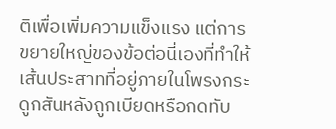ติเพื่อเพิ่มความแข็งแรง แต่การขยายใหญ่ของข้อต่อนี่เองที่ทำให้เส้นประสาทที่อยู่ภายในโพรงกระดูกสันหลังถูกเบียดหรือกดทับ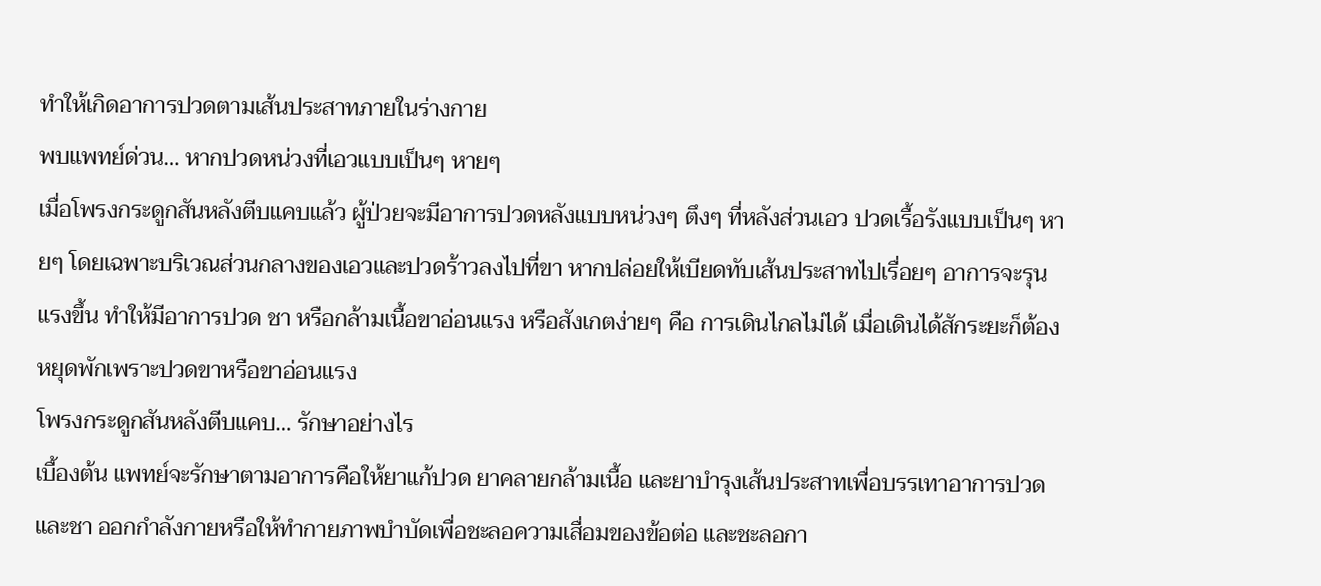ทำให้เกิดอาการปวดตามเส้นประสาทภายในร่างกาย
พบแพทย์ด่วน… หากปวดหน่วงที่เอวแบบเป็นๆ หายๆ
เมื่อโพรงกระดูกสันหลังตีบแคบแล้ว ผู้ป่วยจะมีอาการปวดหลังแบบหน่วงๆ ตึงๆ ที่หลังส่วนเอว ปวดเรื้อรังแบบเป็นๆ หายๆ โดยเฉพาะบริเวณส่วนกลางของเอวและปวดร้าวลงไปที่ขา หากปล่อยให้เบียดทับเส้นประสาทไปเรื่อยๆ อาการจะรุนแรงขึ้น ทำให้มีอาการปวด ชา หรือกล้ามเนื้อขาอ่อนแรง หรือสังเกตง่ายๆ คือ การเดินไกลไม่ได้ เมื่อเดินได้สักระยะก็ต้องหยุดพักเพราะปวดขาหรือขาอ่อนแรง
โพรงกระดูกสันหลังตีบแคบ… รักษาอย่างไร
เบื้องต้น แพทย์จะรักษาตามอาการคือให้ยาแก้ปวด ยาคลายกล้ามเนื้อ และยาบำรุงเส้นประสาทเพื่อบรรเทาอาการปวดและชา ออกกำลังกายหรือให้ทำกายภาพบำบัดเพื่อชะลอความเสื่อมของข้อต่อ และชะลอกา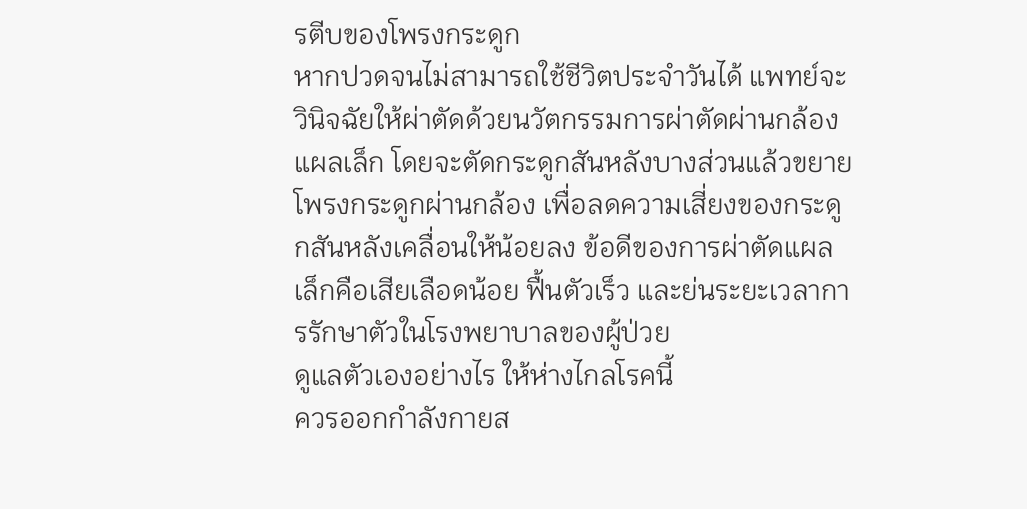รตีบของโพรงกระดูก
หากปวดจนไม่สามารถใช้ชีวิตประจำวันได้ แพทย์จะวินิจฉัยให้ผ่าตัดด้วยนวัตกรรมการผ่าตัดผ่านกล้องแผลเล็ก โดยจะตัดกระดูกสันหลังบางส่วนแล้วขยายโพรงกระดูกผ่านกล้อง เพื่อลดความเสี่ยงของกระดูกสันหลังเคลื่อนให้น้อยลง ข้อดีของการผ่าตัดแผลเล็กคือเสียเลือดน้อย ฟื้นตัวเร็ว และย่นระยะเวลาการรักษาตัวในโรงพยาบาลของผู้ป่วย
ดูแลตัวเองอย่างไร ให้ห่างไกลโรคนี้
ควรออกกำลังกายส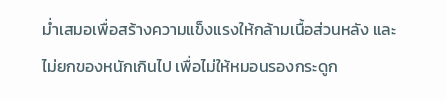ม่ำเสมอเพื่อสร้างความแข็งแรงให้กล้ามเนื้อส่วนหลัง และไม่ยกของหนักเกินไป เพื่อไม่ให้หมอนรองกระดูก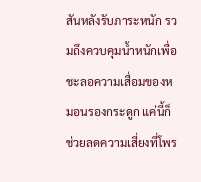สันหลังรับภาระหนัก รวมถึงควบคุมน้ำหนักเพื่อชะลอความเสื่อมของหมอนรองกระดูก แค่นี้ก็ช่วยลดความเสี่ยงที่โพร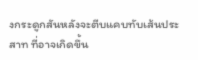งกระดูกสันหลังจะตีบแคบทับเส้นประสาท ที่อาจเกิดขึ้น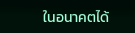ในอนาคตได้